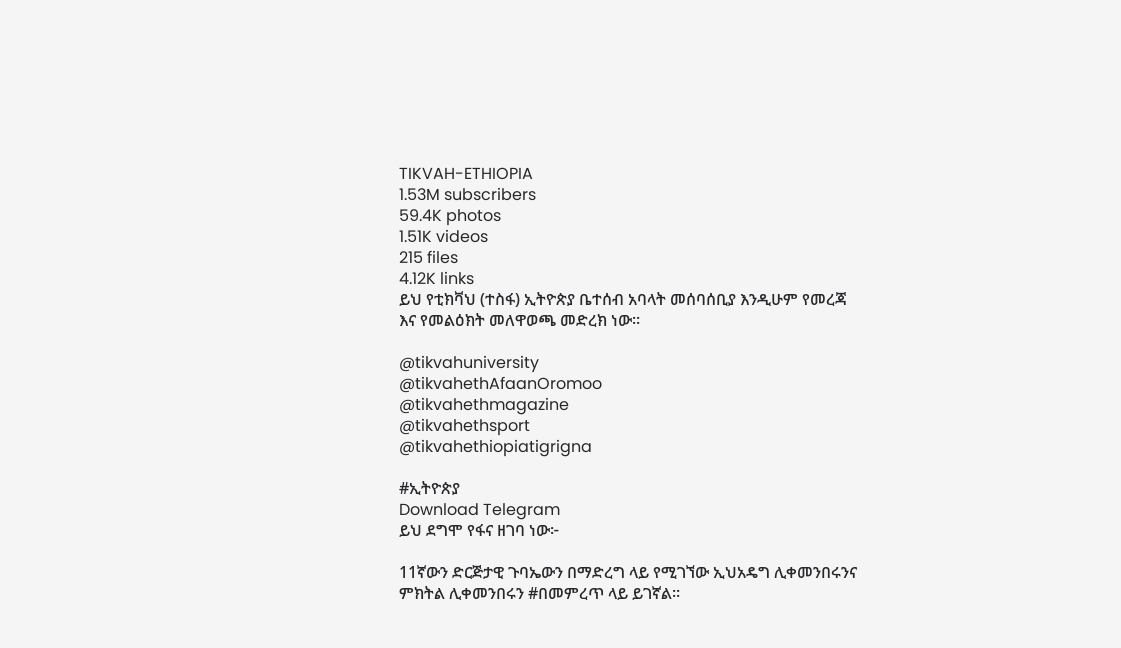TIKVAH-ETHIOPIA
1.53M subscribers
59.4K photos
1.51K videos
215 files
4.12K links
ይህ የቲክቫህ (ተስፋ) ኢትዮጵያ ቤተሰብ አባላት መሰባሰቢያ እንዲሁም የመረጃ እና የመልዕክት መለዋወጫ መድረክ ነው።

@tikvahuniversity
@tikvahethAfaanOromoo
@tikvahethmagazine
@tikvahethsport
@tikvahethiopiatigrigna

#ኢትዮጵያ
Download Telegram
ይህ ደግሞ የፋና ዘገባ ነው፦

11ኛውን ድርጅታዊ ጉባኤውን በማድረግ ላይ የሚገኘው ኢህአዴግ ሊቀመንበሩንና ምክትል ሊቀመንበሩን #በመምረጥ ላይ ይገኛል።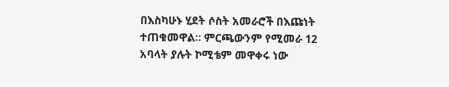በእስካሁኑ ሂደት ሶስት አመራሮች በእጩነት ተጠቁመዋል። ምርጫውንም የሚመራ 12 አባላት ያሉት ኮሚቴም መዋቀሩ ነው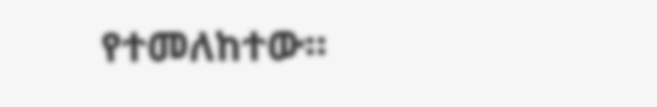የተመለከተው።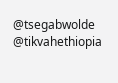@tsegabwolde @tikvahethiopia